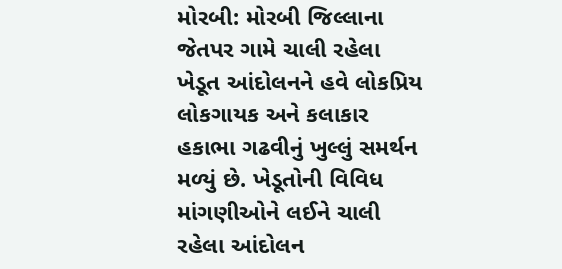મોરબી: મોરબી જિલ્લાના જેતપર ગામે ચાલી રહેલા ખેડૂત આંદોલનને હવે લોકપ્રિય લોકગાયક અને કલાકાર હકાભા ગઢવીનું ખુલ્લું સમર્થન મળ્યું છે. ખેડૂતોની વિવિધ માંગણીઓને લઈને ચાલી રહેલા આંદોલન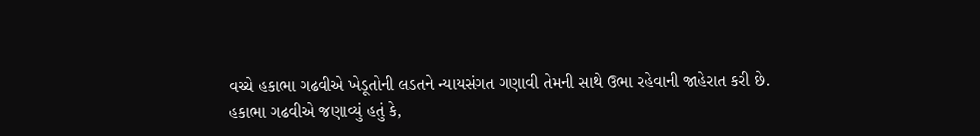વચ્ચે હકાભા ગઢવીએ ખેડૂતોની લડતને ન્યાયસંગત ગણાવી તેમની સાથે ઉભા રહેવાની જાહેરાત કરી છે.
હકાભા ગઢવીએ જણાવ્યું હતું કે,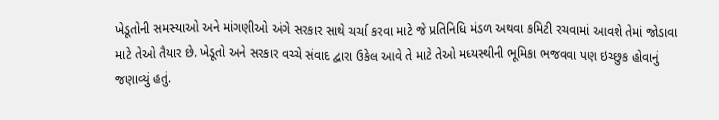ખેડૂતોની સમસ્યાઓ અને માંગણીઓ અંગે સરકાર સાથે ચર્ચા કરવા માટે જે પ્રતિનિધિ મંડળ અથવા કમિટી રચવામાં આવશે તેમાં જોડાવા માટે તેઓ તૈયાર છે. ખેડૂતો અને સરકાર વચ્ચે સંવાદ દ્વારા ઉકેલ આવે તે માટે તેઓ મધ્યસ્થીની ભૂમિકા ભજવવા પણ ઇચ્છુક હોવાનું જણાવ્યું હતું.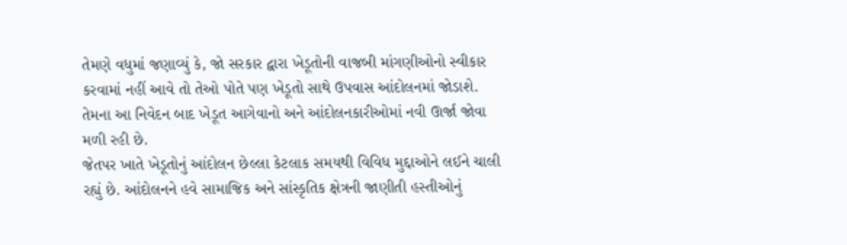તેમણે વધુમાં જણાવ્યું કે, જો સરકાર દ્વારા ખેડૂતોની વાજબી માંગણીઓનો સ્વીકાર કરવામાં નહીં આવે તો તેઓ પોતે પણ ખેડૂતો સાથે ઉપવાસ આંદોલનમાં જોડાશે. તેમના આ નિવેદન બાદ ખેડૂત આગેવાનો અને આંદોલનકારીઓમાં નવી ઊર્જા જોવા મળી રહી છે.
જેતપર ખાતે ખેડૂતોનું આંદોલન છેલ્લા કેટલાક સમયથી વિવિધ મુદ્દાઓને લઈને ચાલી રહ્યું છે. આંદોલનને હવે સામાજિક અને સાંસ્કૃતિક ક્ષેત્રની જાણીતી હસ્તીઓનું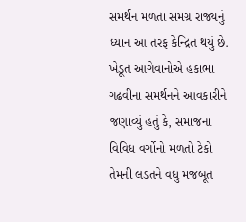સમર્થન મળતા સમગ્ર રાજ્યનું ધ્યાન આ તરફ કેન્દ્રિત થયું છે.
ખેડૂત આગેવાનોએ હકાભા ગઢવીના સમર્થનને આવકારીને જણાવ્યું હતું કે, સમાજના વિવિધ વર્ગોનો મળતો ટેકો તેમની લડતને વધુ મજબૂત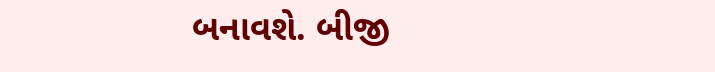બનાવશે. બીજી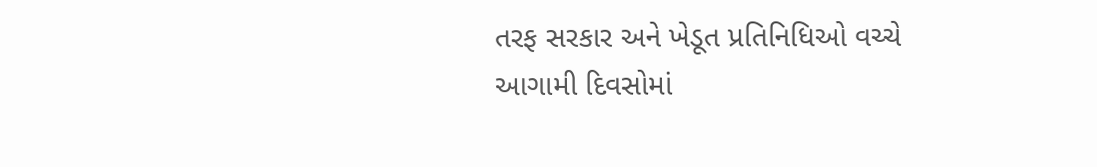તરફ સરકાર અને ખેડૂત પ્રતિનિધિઓ વચ્ચે આગામી દિવસોમાં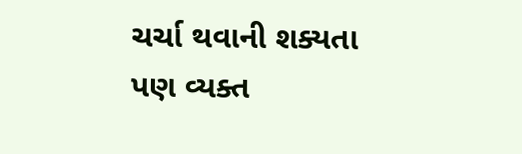ચર્ચા થવાની શક્યતા પણ વ્યક્ત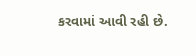કરવામાં આવી રહી છે.